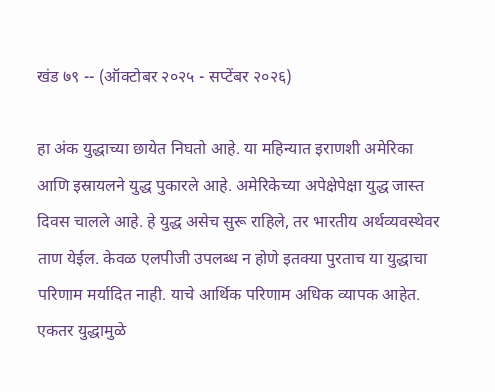खंड ७९ -- (ऑक्टोबर २०२५ - सप्टेंबर २०२६)

हा अंक युद्धाच्या छायेत निघतो आहे. या महिन्यात इराणशी अमेरिका आणि इस्रायलने युद्ध पुकारले आहे. अमेरिकेच्या अपेक्षेपेक्षा युद्ध जास्त दिवस चालले आहे. हे युद्ध असेच सुरू राहिले, तर भारतीय अर्थव्यवस्थेवर ताण येईल. केवळ एलपीजी उपलब्ध न होणे इतक्या पुरताच या युद्धाचा परिणाम मर्यादित नाही. याचे आर्थिक परिणाम अधिक व्यापक आहेत. एकतर युद्धामुळे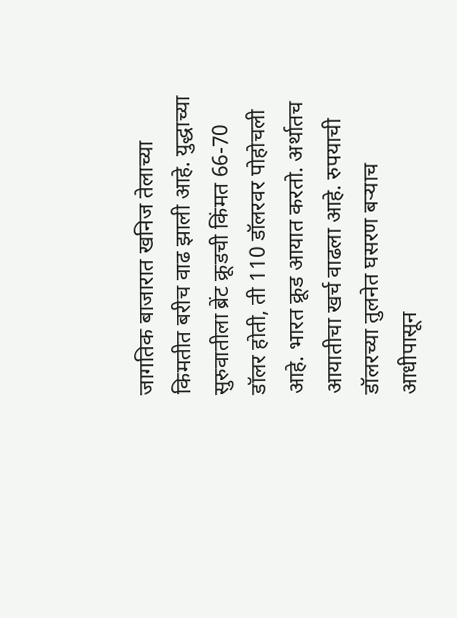जागतिक बाजारात खनिज तेलाच्या किमतीत बरीच वाढ झाली आहे. युद्धाच्या सुरुवातीला ब्रेंट क्रूडची किंमत 66-70 डॉलर होती, ती 110 डॉलरवर पोहोचली आहे. भारत क्रूड आयात करतो. अर्थातच आयातीचा खर्च वाढला आहे. रुपयाची डॉलरच्या तुलनेत घसरण बऱ्याच आधीपासून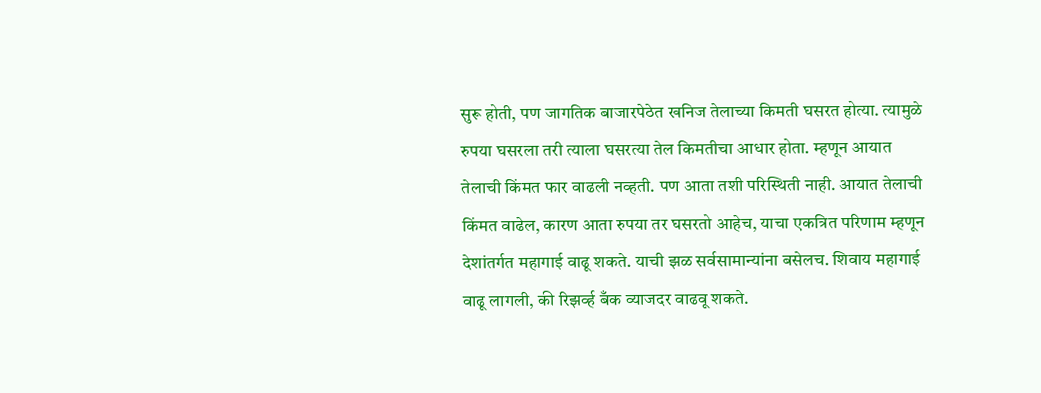सुरू होती, पण जागतिक बाजारपेठेत खनिज तेलाच्या किमती घसरत होत्या. त्यामुळे रुपया घसरला तरी त्याला घसरत्या तेल किमतीचा आधार होता. म्हणून आयात तेलाची किंमत फार वाढली नव्हती. पण आता तशी परिस्थिती नाही. आयात तेलाची किंमत वाढेल, कारण आता रुपया तर घसरतो आहेच, याचा एकत्रित परिणाम म्हणून देशांतर्गत महागाई वाढू शकते. याची झळ सर्वसामान्यांना बसेलच. शिवाय महागाई वाढू लागली, की रिझर्व्ह बँक व्याजदर वाढवू शकते.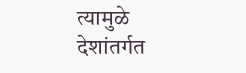त्यामुळे देशांतर्गत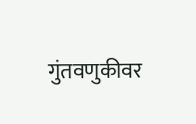गुंतवणुकीवर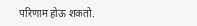परिणाम होऊ शकतो.